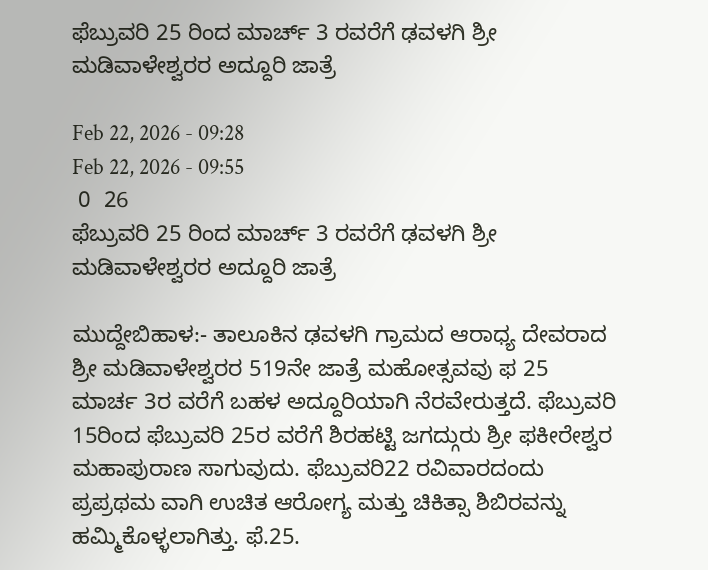ಫೆಬ್ರುವರಿ 25 ರಿಂದ ಮಾರ್ಚ್ 3 ರವರೆಗೆ ಢವಳಗಿ ಶ್ರೀ ಮಡಿವಾಳೇಶ್ವರರ ಅದ್ದೂರಿ ಜಾತ್ರೆ

Feb 22, 2026 - 09:28
Feb 22, 2026 - 09:55
 0  26
ಫೆಬ್ರುವರಿ 25 ರಿಂದ ಮಾರ್ಚ್ 3 ರವರೆಗೆ ಢವಳಗಿ ಶ್ರೀ ಮಡಿವಾಳೇಶ್ವರರ ಅದ್ದೂರಿ ಜಾತ್ರೆ

ಮುದ್ದೇಬಿಹಾಳ:- ತಾಲೂಕಿನ ಢವಳಗಿ ಗ್ರಾಮದ ಆರಾಧ್ಯ ದೇವರಾದ ಶ್ರೀ ಮಡಿವಾಳೇಶ್ವರರ 519ನೇ ಜಾತ್ರೆ ಮಹೋತ್ಸವವು ಫ 25 ಮಾರ್ಚ 3ರ ವರೆಗೆ ಬಹಳ ಅದ್ದೂರಿಯಾಗಿ ನೆರವೇರುತ್ತದೆ. ಫೆಬ್ರುವರಿ 15ರಿಂದ ಫೆಬ್ರುವರಿ 25ರ ವರೆಗೆ ಶಿರಹಟ್ಟಿ ಜಗದ್ಗುರು ಶ್ರೀ ಫಕೀರೇಶ್ವರ ಮಹಾಪುರಾಣ ಸಾಗುವುದು. ಫೆಬ್ರುವರಿ22 ರವಿವಾರದಂದು ಪ್ರಪ್ರಥಮ ವಾಗಿ ಉಚಿತ ಆರೋಗ್ಯ ಮತ್ತು ಚಿಕಿತ್ಸಾ ಶಿಬಿರವನ್ನು ಹಮ್ಮಿಕೊಳ್ಳಲಾಗಿತ್ತು. ಫೆ.25.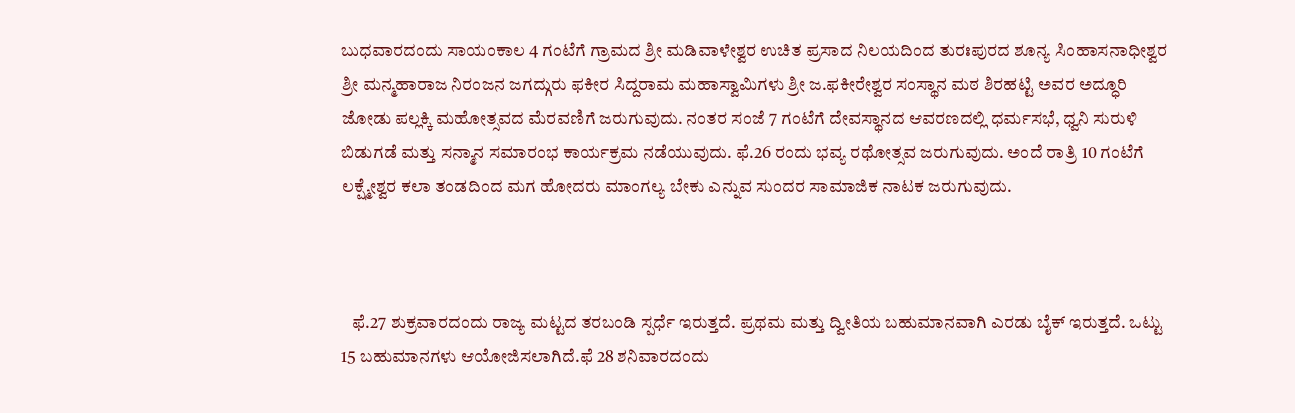ಬುಧವಾರದಂದು ಸಾಯಂಕಾಲ 4 ಗಂಟೆಗೆ ಗ್ರಾಮದ ಶ್ರೀ ಮಡಿವಾಳೇಶ್ವರ ಉಚಿತ ಪ್ರಸಾದ ನಿಲಯದಿಂದ ತುರಃಪುರದ ಶೂನ್ಯ ಸಿಂಹಾಸನಾಧೀಶ್ವರ ಶ್ರೀ ಮನ್ಮಹಾರಾಜ ನಿರಂಜನ ಜಗದ್ಗುರು ಫಕೀರ ಸಿದ್ದರಾಮ ಮಹಾಸ್ವಾಮಿಗಳು ಶ್ರೀ ಜ.ಫಕೀರೇಶ್ವರ ಸಂಸ್ಥಾನ ಮಠ ಶಿರಹಟ್ಟಿ ಅವರ ಅದ್ಧೂರಿ ಜೋಡು ಪಲ್ಲಕ್ಕಿ ಮಹೋತ್ಸವದ ಮೆರವಣಿಗೆ ಜರುಗುವುದು. ನಂತರ ಸಂಜೆ 7 ಗಂಟೆಗೆ ದೇವಸ್ಥಾನದ ಆವರಣದಲ್ಲಿ ಧರ್ಮಸಭೆ, ಧ್ವನಿ ಸುರುಳಿ ಬಿಡುಗಡೆ ಮತ್ತು ಸನ್ಮಾನ ಸಮಾರಂಭ ಕಾರ್ಯಕ್ರಮ ನಡೆಯುವುದು. ಫೆ.26 ರಂದು ಭವ್ಯ ರಥೋತ್ಸವ ಜರುಗುವುದು. ಅಂದೆ ರಾತ್ರಿ 10 ಗಂಟೆಗೆ ಲಕ್ಷ್ಮೇಶ್ವರ ಕಲಾ ತಂಡದಿಂದ ಮಗ ಹೋದರು ಮಾಂಗಲ್ಯ ಬೇಕು ಎನ್ನುವ ಸುಂದರ ಸಾಮಾಜಿಕ ನಾಟಕ ಜರುಗುವುದು.



   ಫೆ.27 ಶುಕ್ರವಾರದಂದು ರಾಜ್ಯ ಮಟ್ಟದ ತರಬಂಡಿ ಸ್ಪರ್ಧೆ ಇರುತ್ತದೆ. ಪ್ರಥಮ ಮತ್ತು ದ್ವೀತಿಯ ಬಹುಮಾನವಾಗಿ ಎರಡು ಬೈಕ್ ಇರುತ್ತದೆ. ಒಟ್ಟು 15 ಬಹುಮಾನಗಳು ಆಯೋಜಿಸಲಾಗಿದೆ.ಫೆ 28 ಶನಿವಾರದಂದು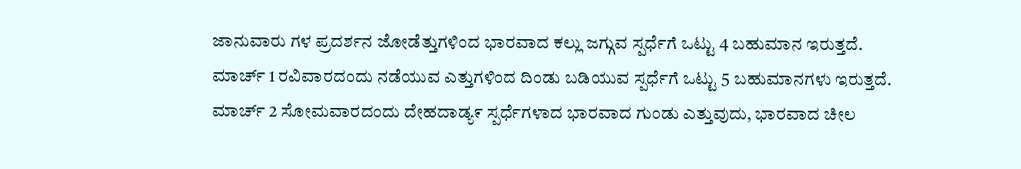ಜಾನುವಾರು ಗಳ ಪ್ರದರ್ಶನ ಜೋಡೆತ್ತುಗಳಿಂದ ಭಾರವಾದ ಕಲ್ಲು ಜಗ್ಗುವ ಸ್ಪರ್ಧೆಗೆ ಒಟ್ಟು 4 ಬಹುಮಾನ ಇರುತ್ತದೆ. ಮಾರ್ಚ್ 1 ರವಿವಾರದಂದು ನಡೆಯುವ ಎತ್ತುಗಳಿಂದ ದಿಂಡು ಬಡಿಯುವ ಸ್ಪರ್ಧೆಗೆ ಒಟ್ಟು 5 ಬಹುಮಾನಗಳು ಇರುತ್ತದೆ. ಮಾರ್ಚ್ 2 ಸೋಮವಾರದಂದು ದೇಹದಾಡ್ಯ೯ ಸ್ಪರ್ಧೆಗಳಾದ ಭಾರವಾದ ಗುಂಡು ಎತ್ತುವುದು, ಭಾರವಾದ ಚೀಲ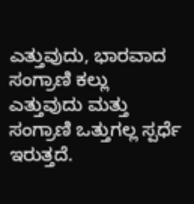ಎತ್ತುವುದು, ಭಾರವಾದ ಸಂಗ್ರಾಣಿ ಕಲ್ಲು ಎತ್ತುವುದು ಮತ್ತು ಸಂಗ್ರಾಣಿ ಒತ್ತುಗಲ್ಲ ಸ್ಪರ್ಧೆ ಇರುತ್ತದೆ.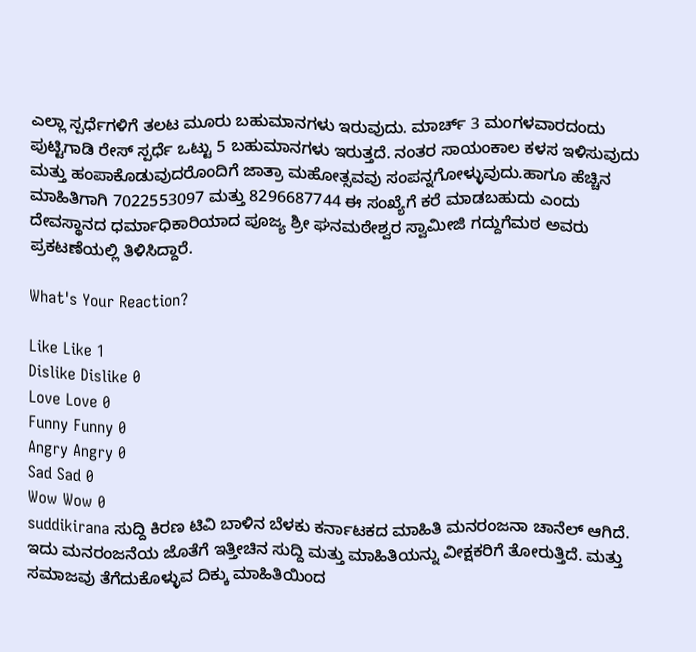ಎಲ್ಲಾ ಸ್ಪರ್ಧೆಗಳಿಗೆ ತಲಟ ಮೂರು ಬಹುಮಾನಗಳು ಇರುವುದು. ಮಾರ್ಚ್ 3 ಮಂಗಳವಾರದಂದು ಪುಟ್ಟಿಗಾಡಿ ರೇಸ್ ಸ್ಪರ್ಧೆ ಒಟ್ಟು 5 ಬಹುಮಾನಗಳು ಇರುತ್ತದೆ. ನಂತರ ಸಾಯಂಕಾಲ ಕಳಸ ಇಳಿಸುವುದು ಮತ್ತು ಹಂಪಾಕೊಡುವುದರೊಂದಿಗೆ ಜಾತ್ರಾ ಮಹೋತ್ಸವವು ಸಂಪನ್ನಗೋಳ್ಳುವುದು.ಹಾಗೂ ಹೆಚ್ಚಿನ ಮಾಹಿತಿಗಾಗಿ 7022553097 ಮತ್ತು 8296687744 ಈ ಸಂಖ್ಯೆಗೆ ಕರೆ ಮಾಡಬಹುದು ಎಂದು ದೇವಸ್ಥಾನದ ಧರ್ಮಾಧಿಕಾರಿಯಾದ ಪೂಜ್ಯ ಶ್ರೀ ಘನಮಠೇಶ್ವರ ಸ್ವಾಮೀಜಿ ಗದ್ದುಗೆಮಠ ಅವರು ಪ್ರಕಟಣೆಯಲ್ಲಿ ತಿಳಿಸಿದ್ದಾರೆ.

What's Your Reaction?

Like Like 1
Dislike Dislike 0
Love Love 0
Funny Funny 0
Angry Angry 0
Sad Sad 0
Wow Wow 0
suddikirana ಸುದ್ದಿ ಕಿರಣ ಟಿವಿ ಬಾಳಿನ ಬೆಳಕು ಕರ್ನಾಟಕದ ಮಾಹಿತಿ ಮನರಂಜನಾ ಚಾನೆಲ್ ಆಗಿದೆ. ಇದು ಮನರಂಜನೆಯ ಜೊತೆಗೆ ಇತ್ತೀಚಿನ ಸುದ್ದಿ ಮತ್ತು ಮಾಹಿತಿಯನ್ನು ವೀಕ್ಷಕರಿಗೆ ತೋರುತ್ತಿದೆ. ಮತ್ತು ಸಮಾಜವು ತೆಗೆದುಕೊಳ್ಳುವ ದಿಕ್ಕು ಮಾಹಿತಿಯಿಂದ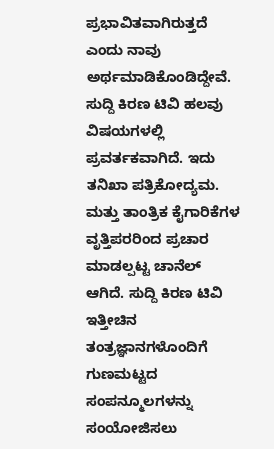ಪ್ರಭಾವಿತವಾಗಿರುತ್ತದೆ ಎಂದು ನಾವು ಅರ್ಥಮಾಡಿಕೊಂಡಿದ್ದೇವೆ. ಸುದ್ದಿ ಕಿರಣ ಟಿವಿ ಹಲವು ವಿಷಯಗಳಲ್ಲಿ ಪ್ರವರ್ತಕವಾಗಿದೆ. ಇದು ತನಿಖಾ ಪತ್ರಿಕೋದ್ಯಮ. ಮತ್ತು ತಾಂತ್ರಿಕ ಕೈಗಾರಿಕೆಗಳ ವೃತ್ತಿಪರರಿಂದ ಪ್ರಚಾರ ಮಾಡಲ್ಪಟ್ಟ ಚಾನೆಲ್ ಆಗಿದೆ. ಸುದ್ದಿ ಕಿರಣ ಟಿವಿ ಇತ್ತೀಚಿನ ತಂತ್ರಜ್ಞಾನಗಳೊಂದಿಗೆ ಗುಣಮಟ್ಟದ ಸಂಪನ್ಮೂಲಗಳನ್ನು ಸಂಯೋಜಿಸಲು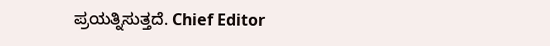ಪ್ರಯತ್ನಿಸುತ್ತದೆ. Chief Editor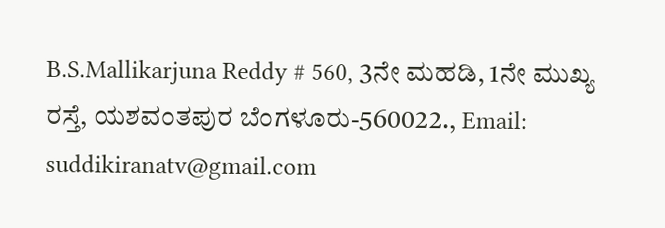B.S.Mallikarjuna Reddy # 560, 3ನೇ ಮಹಡಿ, 1ನೇ ಮುಖ್ಯ ರಸ್ತೆ, ಯಶವಂತಪುರ ಬೆಂಗಳೂರು-560022., Email: suddikiranatv@gmail.com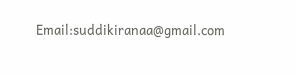Email:suddikiranaa@gmail.com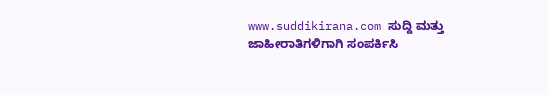www.suddikirana.com ಸುದ್ದಿ ಮತ್ತು ಜಾಹೀರಾತಿಗಳಿಗಾಗಿ ಸಂಪರ್ಕಿಸಿ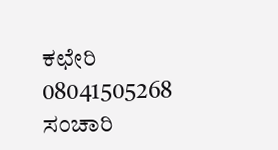ಕಛೇರಿ 08041505268 ಸಂಚಾರಿ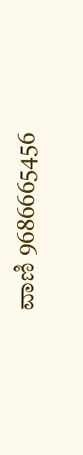ವಾಣಿ 9686665456